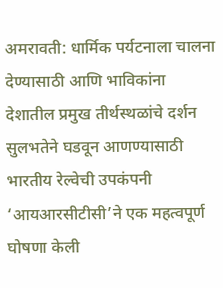अमरावती: धार्मिक पर्यटनाला चालना देण्यासाठी आणि भाविकांना देशातील प्रमुख तीर्थस्थळांचे दर्शन सुलभतेने घडवून आणण्यासाठी भारतीय रेल्वेची उपकंपनी ‘आयआरसीटीसी’ने एक महत्वपूर्ण घोषणा केली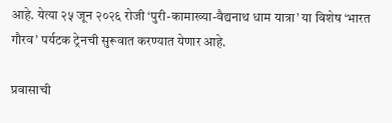आहे. येत्या २५ जून २०२६ रोजी ‘पुरी-कामाख्या-वैद्यनाथ धाम यात्रा’ या विशेष ‘भारत गौरव’ पर्यटक ट्रेनची सुरूवात करण्यात येणार आहे.

प्रवासाची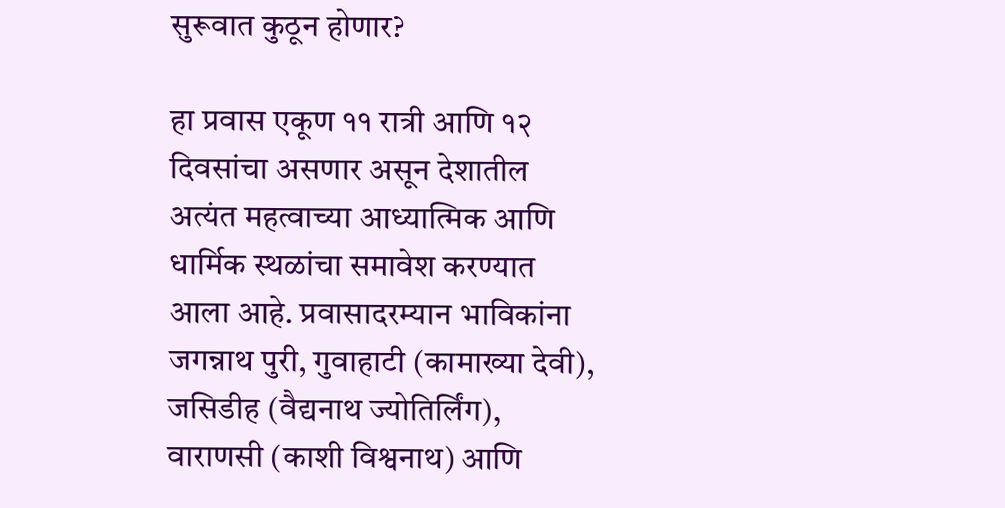सुरूवात कुठून होणार?

हा प्रवास एकूण ११ रात्री आणि १२ दिवसांचा असणार असून देशातील अत्यंत महत्वाच्या आध्यात्मिक आणि धार्मिक स्थळांचा समावेश करण्यात आला आहे. प्रवासादरम्यान भाविकांना जगन्नाथ पुरी, गुवाहाटी (कामाख्या देवी), जसिडीह (वैद्यनाथ ज्योतिर्लिंग), वाराणसी (काशी विश्वनाथ) आणि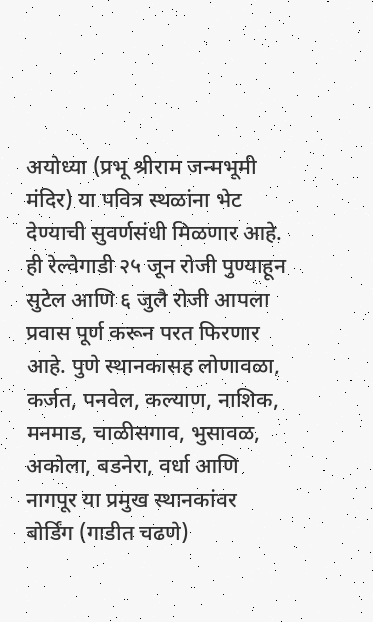अयोध्या (प्रभू श्रीराम जन्मभूमी मंदिर) या पवित्र स्थळांना भेट देण्याची सुवर्णसंधी मिळणार आहे. ही रेल्वेगाडी २५ जून रोजी पुण्याहून सुटेल आणि ६ जुलै रोजी आपला प्रवास पूर्ण करून परत फिरणार आहे. पुणे स्थानकासह लोणावळा, कर्जत, पनवेल, कल्याण, नाशिक, मनमाड, चाळीसगाव, भुसावळ, अकोला, बडनेरा, वर्धा आणि नागपूर या प्रमुख स्थानकांवर बोर्डिंग (गाडीत चढणे)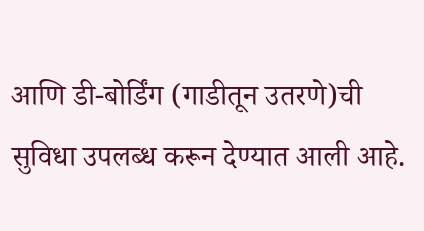आणि डी-बोर्डिंग (गाडीतून उतरणे)ची सुविधा उपलब्ध करून देण्यात आली आहे.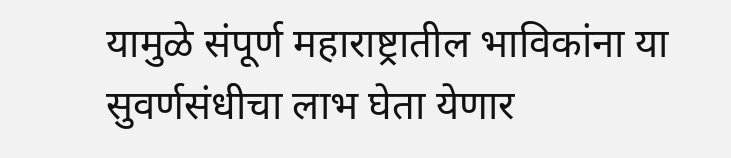यामुळे संपूर्ण महाराष्ट्रातील भाविकांना या सुवर्णसंधीचा लाभ घेता येणार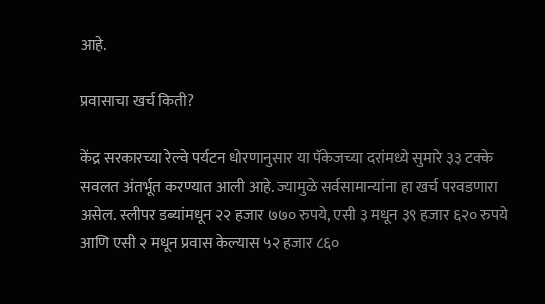आहे.

प्रवासाचा खर्च किती?

केंद्र सरकारच्या रेल्वे पर्यटन धोरणानुसार या पॅकेजच्या दरांमध्ये सुमारे ३३ टक्के सवलत अंतर्भूत करण्यात आली आहे. ज्यामुळे सर्वसामान्यांना हा खर्च परवडणारा असेल. स्लीपर डब्यांमधून २२ हजार ७७० रुपये, एसी ३ मधून ३९ हजार ६२० रुपये आणि एसी २ मधून प्रवास केल्यास ५२ हजार ८६०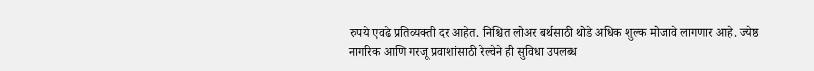रुपये एवढे प्रतिव्यक्ती दर आहेत. निश्चित लोअर बर्थसाठी थोडे अधिक शुल्क मोजावे लागणार आहे. ज्येष्ठ नागरिक आणि गरजू प्रवाशांसाठी रेल्वेने ही सुविधा उपलब्ध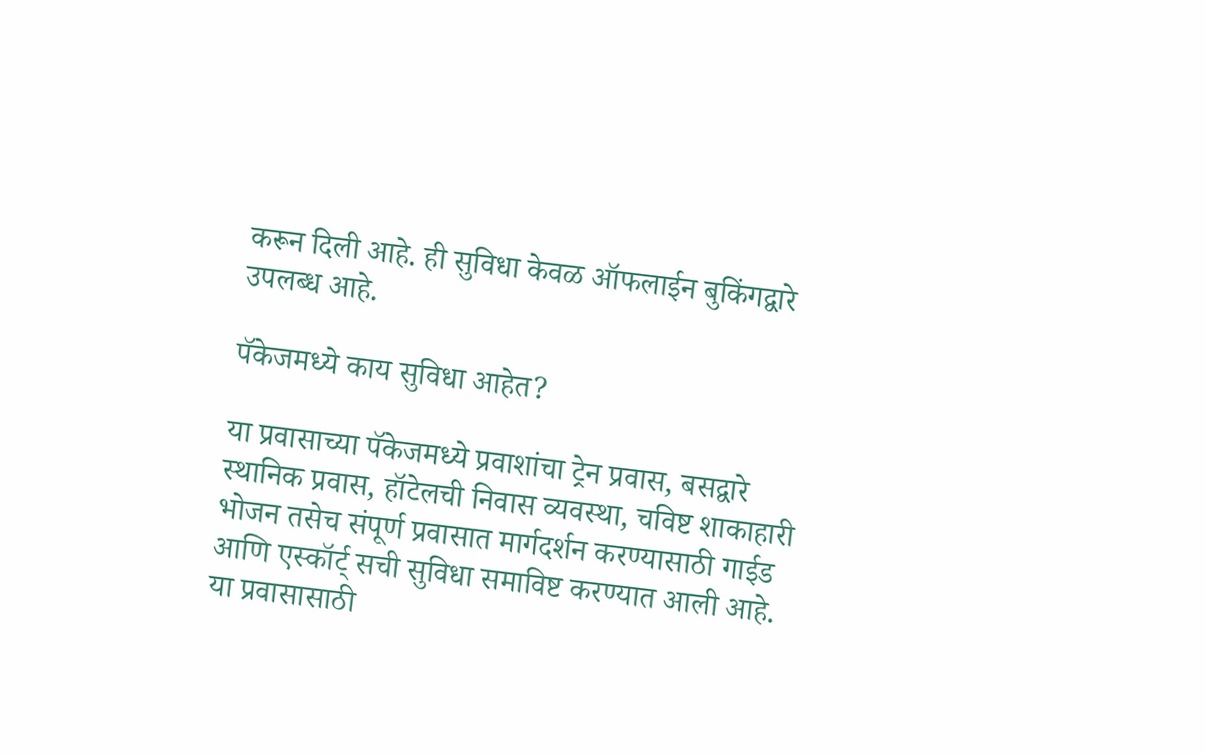करून दिली आहे. ही सुविधा केवळ ऑफलाईन बुकिंगद्वारे उपलब्ध आहे.

पॅकेजमध्ये काय सुविधा आहेत?

या प्रवासाच्या पॅकेजमध्ये प्रवाशांचा ट्रेन प्रवास, बसद्वारे स्थानिक प्रवास, हॉटेलची निवास व्यवस्था, चविष्ट शाकाहारी भोजन तसेच संपूर्ण प्रवासात मार्गदर्शन करण्यासाठी गाईड आणि एस्कॉर्ट् सची सुविधा समाविष्ट करण्यात आली आहे. या प्रवासासाठी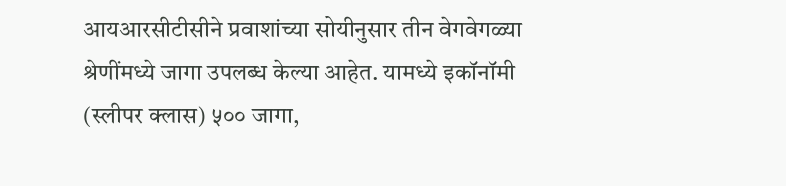आयआरसीटीसीने प्रवाशांच्या सोयीनुसार तीन वेगवेगळ्या श्रेणींमध्ये जागा उपलब्ध केल्या आहेत. यामध्ये इकॉनॉमी (स्लीपर क्लास) ५०० जागा,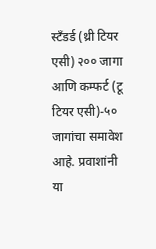स्टँडर्ड (थ्री टियर एसी) २०० जागा आणि कम्फर्ट (टू टियर एसी)-५० जागांचा समावेश आहे. प्रवाशांनी या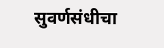सुवर्णसंधीचा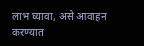लाभ घ्यावा, असे आवाहन करण्यात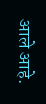आले आहे.